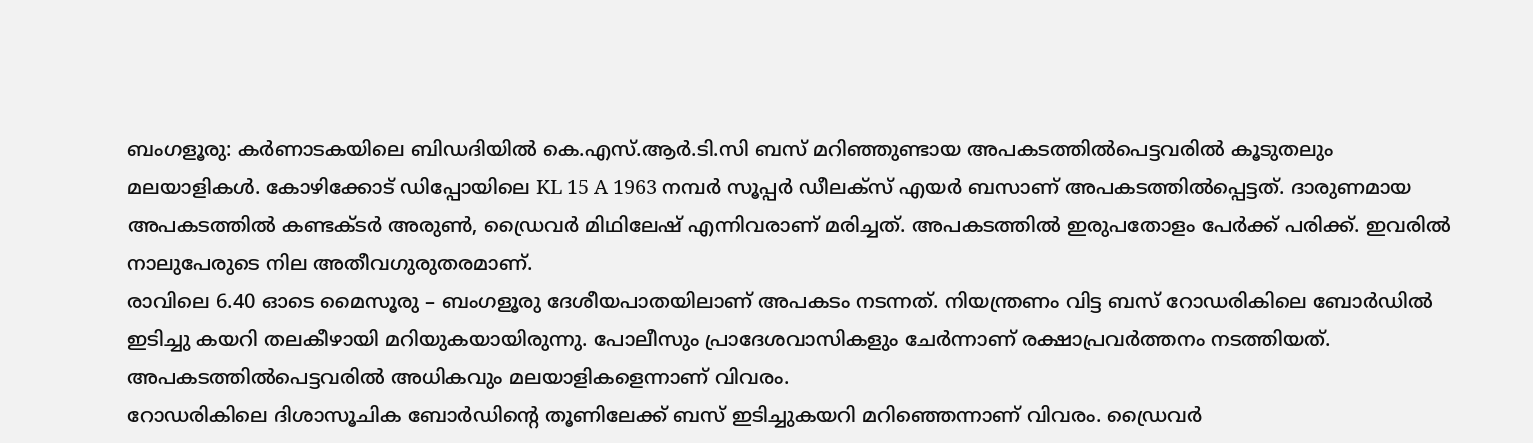ബംഗളൂരു: കർണാടകയിലെ ബിഡദിയിൽ കെ.എസ്.ആർ.ടി.സി ബസ് മറിഞ്ഞുണ്ടായ അപകടത്തിൽപെട്ടവരിൽ കൂടുതലും മലയാളികൾ. കോഴിക്കോട് ഡിപ്പോയിലെ KL 15 A 1963 നമ്പർ സൂപ്പർ ഡീലക്സ് എയർ ബസാണ് അപകടത്തിൽപ്പെട്ടത്. ദാരുണമായ അപകടത്തിൽ കണ്ടക്ടർ അരുൺ, ഡ്രൈവർ മിഥിലേഷ് എന്നിവരാണ് മരിച്ചത്. അപകടത്തിൽ ഇരുപതോളം പേർക്ക് പരിക്ക്. ഇവരിൽ നാലുപേരുടെ നില അതീവഗുരുതരമാണ്.
രാവിലെ 6.40 ഓടെ മൈസൂരു – ബംഗളൂരു ദേശീയപാതയിലാണ് അപകടം നടന്നത്. നിയന്ത്രണം വിട്ട ബസ് റോഡരികിലെ ബോർഡിൽ ഇടിച്ചു കയറി തലകീഴായി മറിയുകയായിരുന്നു. പോലീസും പ്രാദേശവാസികളും ചേർന്നാണ് രക്ഷാപ്രവർത്തനം നടത്തിയത്. അപകടത്തിൽപെട്ടവരിൽ അധികവും മലയാളികളെന്നാണ് വിവരം.
റോഡരികിലെ ദിശാസൂചിക ബോർഡിൻ്റെ തൂണിലേക്ക് ബസ് ഇടിച്ചുകയറി മറിഞ്ഞെന്നാണ് വിവരം. ഡ്രൈവർ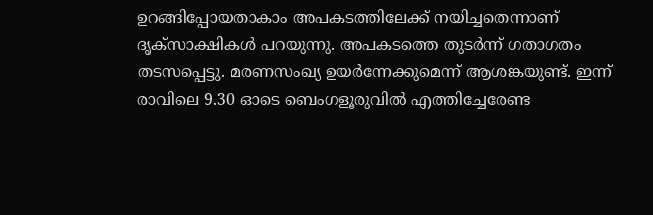ഉറങ്ങിപ്പോയതാകാം അപകടത്തിലേക്ക് നയിച്ചതെന്നാണ് ദൃക്സാക്ഷികൾ പറയുന്നു. അപകടത്തെ തുടർന്ന് ഗതാഗതം തടസപ്പെട്ടു. മരണസംഖ്യ ഉയർന്നേക്കുമെന്ന് ആശങ്കയുണ്ട്. ഇന്ന് രാവിലെ 9.30 ഓടെ ബെംഗളൂരുവിൽ എത്തിച്ചേരേണ്ട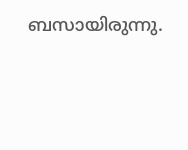ബസായിരുന്നു.